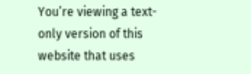You’re viewing a text-only version of this website that uses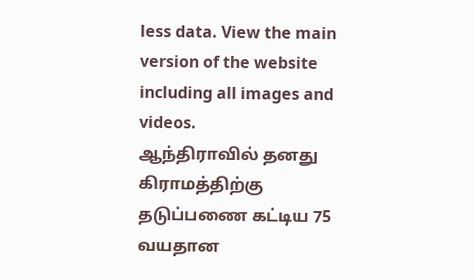less data. View the main version of the website including all images and videos.
ஆந்திராவில் தனது கிராமத்திற்கு தடுப்பணை கட்டிய 75 வயதான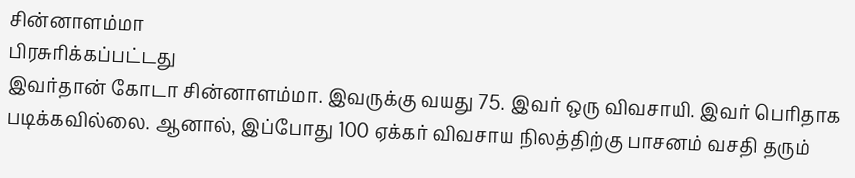சின்னாளம்மா
பிரசுரிக்கப்பட்டது
இவர்தான் கோடா சின்னாளம்மா. இவருக்கு வயது 75. இவர் ஒரு விவசாயி. இவர் பெரிதாக படிக்கவில்லை. ஆனால், இப்போது 100 ஏக்கர் விவசாய நிலத்திற்கு பாசனம் வசதி தரும்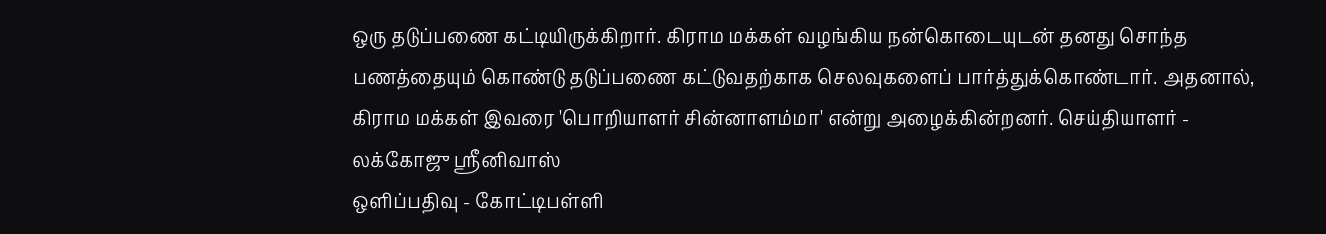ஒரு தடுப்பணை கட்டியிருக்கிறார். கிராம மக்கள் வழங்கிய நன்கொடையுடன் தனது சொந்த பணத்தையும் கொண்டு தடுப்பணை கட்டுவதற்காக செலவுகளைப் பார்த்துக்கொண்டார். அதனால், கிராம மக்கள் இவரை 'பொறியாளர் சின்னாளம்மா' என்று அழைக்கின்றனர். செய்தியாளர் - லக்கோஜு ஸ்ரீனிவாஸ்
ஒளிப்பதிவு - கோட்டிபள்ளி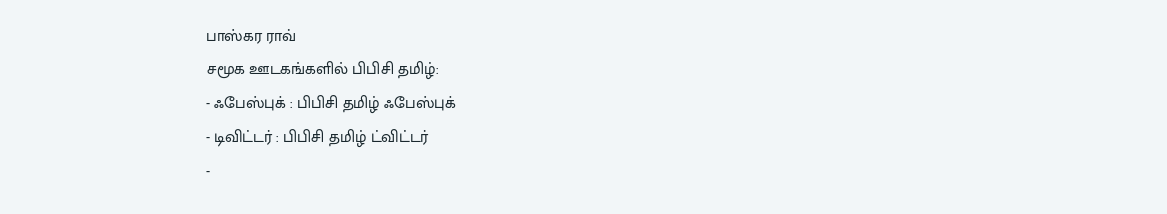பாஸ்கர ராவ்
சமூக ஊடகங்களில் பிபிசி தமிழ்:
- ஃபேஸ்புக் : பிபிசி தமிழ் ஃபேஸ்புக்
- டிவிட்டர் : பிபிசி தமிழ் ட்விட்டர்
-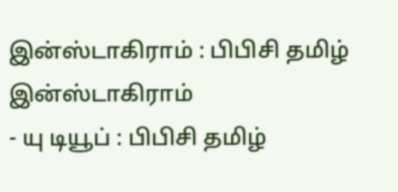இன்ஸ்டாகிராம் : பிபிசி தமிழ் இன்ஸ்டாகிராம்
- யு டியூப் : பிபிசி தமிழ்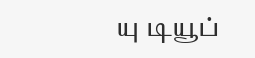யு டியூப்